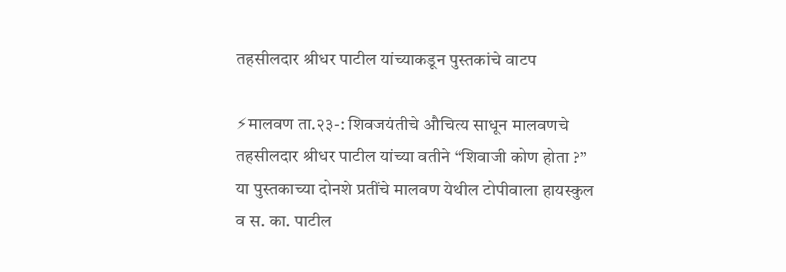तहसीलदार श्रीधर पाटील यांच्याकडून पुस्तकांचे वाटप

⚡मालवण ता.२३-: शिवजयंतीचे औचित्य साधून मालवणचे तहसीलदार श्रीधर पाटील यांच्या वतीने “शिवाजी कोण होता ?” या पुस्तकाच्या दोनशे प्रतींचे मालवण येथील टोपीवाला हायस्कुल व स. का. पाटील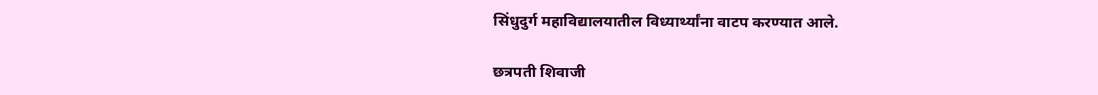सिंधुदुर्ग महाविद्यालयातील विध्यार्थ्यांना वाटप करण्यात आले.

छत्रपती शिवाजी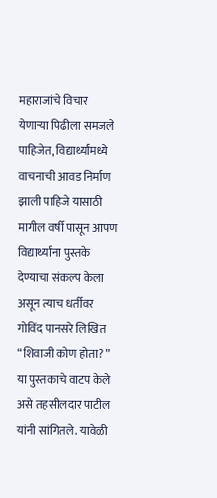महाराजांचे विचार येणाऱ्या पिढीला समजले पाहिजेत, विद्यार्थ्यांमध्ये वाचनाची आवड निर्माण झाली पाहिजे यासाठी मागील वर्षी पासून आपण विद्यार्थ्यांना पुस्तके देण्याचा संकल्प केला असून त्याच धर्तीवर गोविंद पानसरे लिखित “शिवाजी कोण होता? ” या पुस्तकाचे वाटप केले असे तहसीलदार पाटील यांनी सांगितले. यावेळी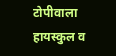टोपीवाला हायस्कुल व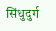सिंधुदुर्ग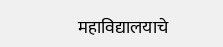महाविद्यालयाचे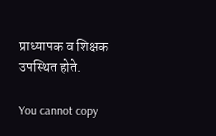प्राध्यापक व शिक्षक उपस्थित होते.

You cannot copy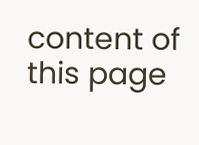content of this page